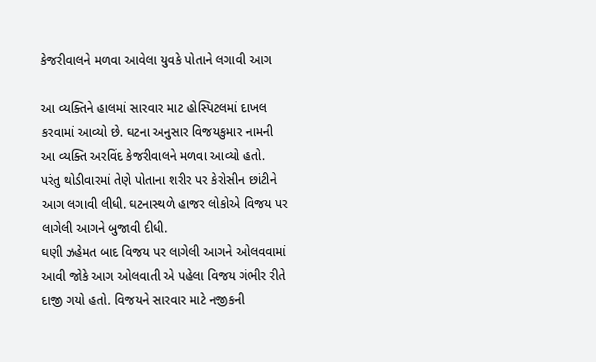કેજરીવાલને મળવા આવેલા યુવકે પોતાને લગાવી આગ

આ વ્યક્તિને હાલમાં સારવાર માટ હોસ્પિટલમાં દાખલ કરવામાં આવ્યો છે. ઘટના અનુસાર વિજયકુમાર નામની આ વ્યક્તિ અરવિંદ કેજરીવાલને મળવા આવ્યો હતો. પરંતુ થોડીવારમાં તેણે પોતાના શરીર પર કેરોસીન છાંટીને આગ લગાવી લીધી. ઘટનાસ્થળે હાજર લોકોએ વિજય પર લાગેલી આગને બુજાવી દીધી.
ઘણી ઝહેમત બાદ વિજય પર લાગેલી આગને ઓલવવામાં આવી જોકે આગ ઓલવાતી એ પહેલા વિજય ગંભીર રીતે દાજી ગયો હતો. વિજયને સારવાર માટે નજીકની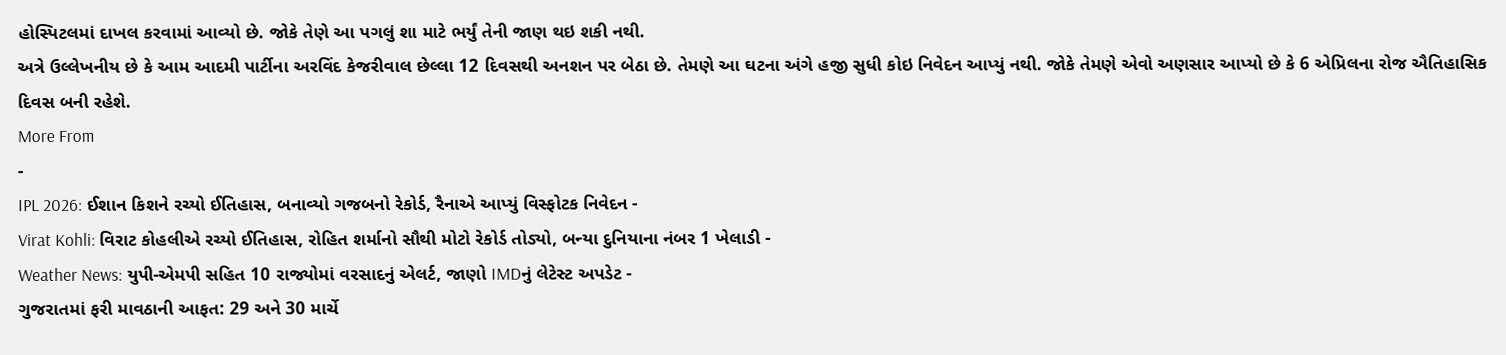હોસ્પિટલમાં દાખલ કરવામાં આવ્યો છે. જોકે તેણે આ પગલું શા માટે ભર્યું તેની જાણ થઇ શકી નથી.
અત્રે ઉલ્લેખનીય છે કે આમ આદમી પાર્ટીના અરવિંદ કેજરીવાલ છેલ્લા 12 દિવસથી અનશન પર બેઠા છે. તેમણે આ ઘટના અંગે હજી સુધી કોઇ નિવેદન આપ્યું નથી. જોકે તેમણે એવો અણસાર આપ્યો છે કે 6 એપ્રિલના રોજ ઐતિહાસિક દિવસ બની રહેશે.
More From
-
IPL 2026: ઈશાન કિશને રચ્યો ઈતિહાસ, બનાવ્યો ગજબનો રેકોર્ડ, રૈનાએ આપ્યું વિસ્ફોટક નિવેદન -
Virat Kohli: વિરાટ કોહલીએ રચ્યો ઈતિહાસ, રોહિત શર્માનો સૌથી મોટો રેકોર્ડ તોડ્યો, બન્યા દુનિયાના નંબર 1 ખેલાડી -
Weather News: યુપી-એમપી સહિત 10 રાજ્યોમાં વરસાદનું એલર્ટ, જાણો IMDનું લેટેસ્ટ અપડેટ -
ગુજરાતમાં ફરી માવઠાની આફત: 29 અને 30 માર્ચે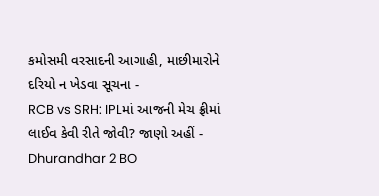કમોસમી વરસાદની આગાહી, માછીમારોને દરિયો ન ખેડવા સૂચના -
RCB vs SRH: IPLમાં આજની મેચ ફ્રીમાં લાઈવ કેવી રીતે જોવી? જાણો અહીં -
Dhurandhar 2 BO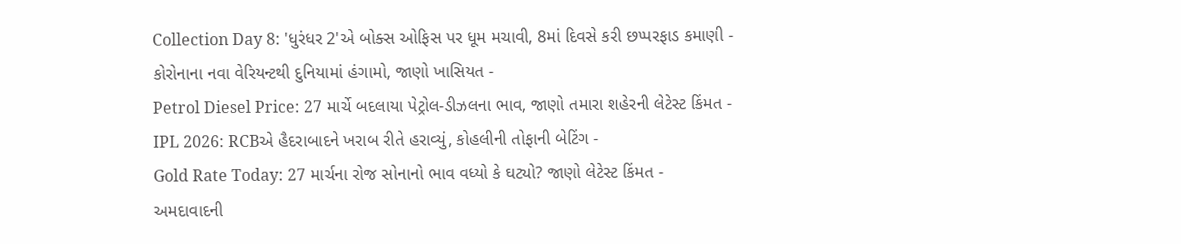Collection Day 8: 'ધુરંધર 2'એ બોક્સ ઓફિસ પર ધૂમ મચાવી, 8માં દિવસે કરી છપ્પરફાડ કમાણી -
કોરોનાના નવા વેરિયન્ટથી દુનિયામાં હંગામો, જાણો ખાસિયત -
Petrol Diesel Price: 27 માર્ચે બદલાયા પેટ્રોલ-ડીઝલના ભાવ, જાણો તમારા શહેરની લેટેસ્ટ કિંમત -
IPL 2026: RCBએ હૈદરાબાદને ખરાબ રીતે હરાવ્યું, કોહલીની તોફાની બેટિંગ -
Gold Rate Today: 27 માર્ચના રોજ સોનાનો ભાવ વધ્યો કે ઘટ્યો? જાણો લેટેસ્ટ કિંમત -
અમદાવાદની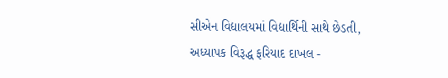સીએન વિદ્યાલયમાં વિદ્યાર્થિની સાથે છેડતી, અધ્યાપક વિરૂદ્ધ ફરિયાદ દાખલ -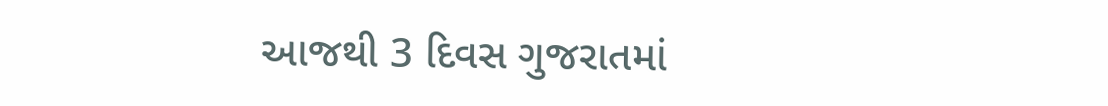આજથી 3 દિવસ ગુજરાતમાં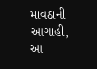માવઠાની આગાહી, આ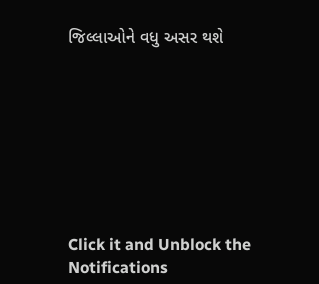જિલ્લાઓને વધુ અસર થશે








Click it and Unblock the Notifications